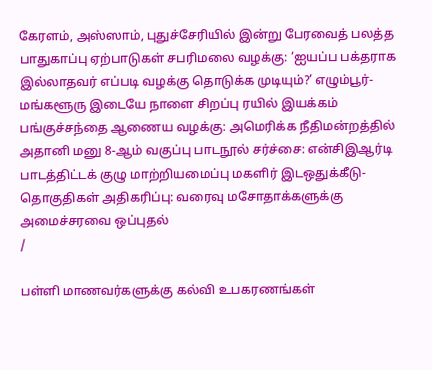கேரளம், அஸ்ஸாம், புதுச்சேரியில் இன்று பேரவைத் பலத்த பாதுகாப்பு ஏற்பாடுகள் சபரிமலை வழக்கு: ‘ஐயப்ப பக்தராக இல்லாதவர் எப்படி வழக்கு தொடுக்க முடியும்?’ எழும்பூர்-மங்களூரு இடையே நாளை சிறப்பு ரயில் இயக்கம் பங்குச்சந்தை ஆணைய வழக்கு: அமெரிக்க நீதிமன்றத்தில் அதானி மனு 8-ஆம் வகுப்பு பாடநூல் சர்ச்சை: என்சிஇஆர்டி பாடத்திட்டக் குழு மாற்றியமைப்பு மகளிர் இடஒதுக்கீடு-தொகுதிகள் அதிகரிப்பு: வரைவு மசோதாக்களுக்கு அமைச்சரவை ஒப்புதல்
/

பள்ளி மாணவர்களுக்கு கல்வி உபகரணங்கள்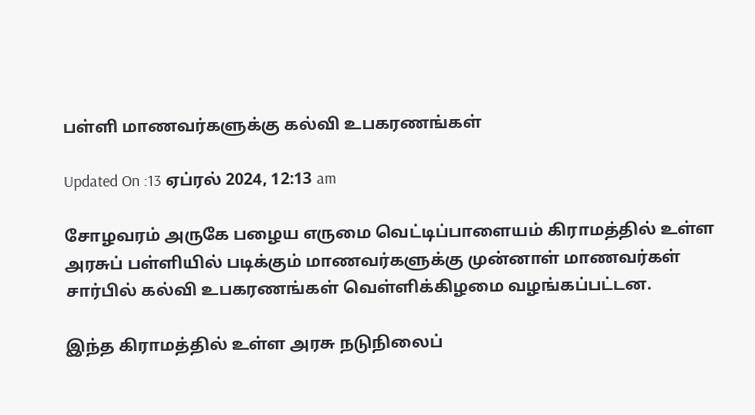பள்ளி மாணவர்களுக்கு கல்வி உபகரணங்கள்

Updated On :13 ஏப்ரல் 2024, 12:13 am

சோழவரம் அருகே பழைய எருமை வெட்டிப்பாளையம் கிராமத்தில் உள்ள அரசுப் பள்ளியில் படிக்கும் மாணவர்களுக்கு முன்னாள் மாணவர்கள் சார்பில் கல்வி உபகரணங்கள் வெள்ளிக்கிழமை வழங்கப்பட்டன.

இந்த கிராமத்தில் உள்ள அரசு நடுநிலைப்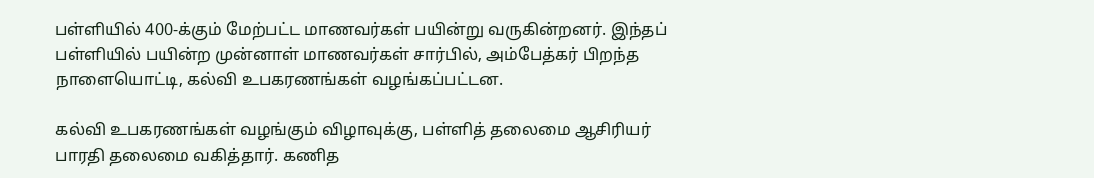பள்ளியில் 400-க்கும் மேற்பட்ட மாணவர்கள் பயின்று வருகின்றனர். இந்தப் பள்ளியில் பயின்ற முன்னாள் மாணவர்கள் சார்பில், அம்பேத்கர் பிறந்த நாளையொட்டி, கல்வி உபகரணங்கள் வழங்கப்பட்டன.

கல்வி உபகரணங்கள் வழங்கும் விழாவுக்கு, பள்ளித் தலைமை ஆசிரியர் பாரதி தலைமை வகித்தார். கணித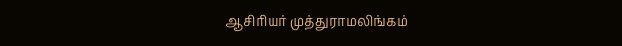ஆசிரியர் முத்துராமலிங்கம்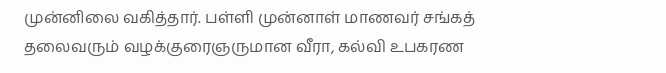முன்னிலை வகித்தார். பள்ளி முன்னாள் மாணவர் சங்கத் தலைவரும் வழக்குரைஞருமான வீரா, கல்வி உபகரண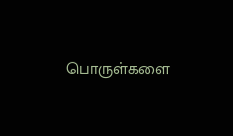பொருள்களை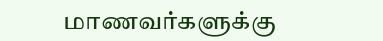மாணவர்களுக்கு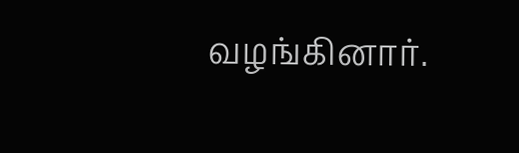வழங்கினார்.